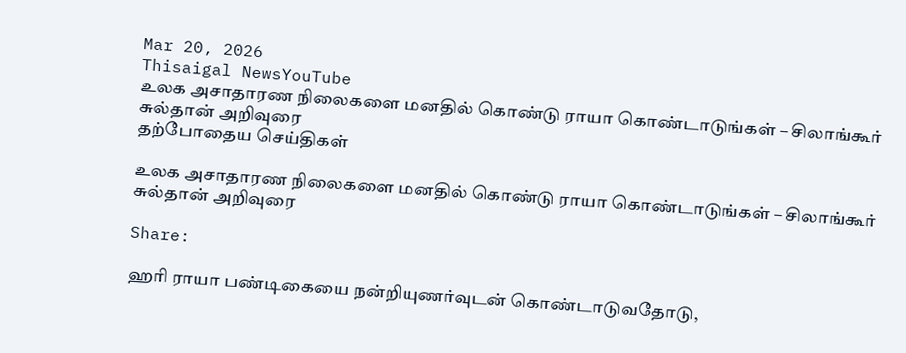Mar 20, 2026
Thisaigal NewsYouTube
உலக அசாதாரண நிலைகளை மனதில் கொண்டு ராயா கொண்டாடுங்கள் – சிலாங்கூர் சுல்தான் அறிவுரை
தற்போதைய செய்திகள்

உலக அசாதாரண நிலைகளை மனதில் கொண்டு ராயா கொண்டாடுங்கள் – சிலாங்கூர் சுல்தான் அறிவுரை

Share:

ஹரி ராயா பண்டிகையை நன்றியுணர்வுடன் கொண்டாடுவதோடு,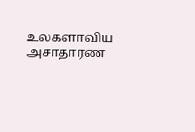உலகளாவிய அசாதாரண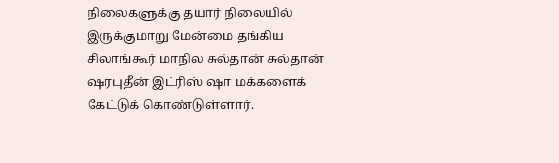நிலைகளுக்கு தயார் நிலையில் இருக்குமாறு மேன்மை தங்கிய சிலாங்கூர் மாநில சுல்தான் சுல்தான் ஷரபுதீன் இட்ரிஸ் ஷா மக்களைக் கேட்டுக் கொண்டுள்ளார்.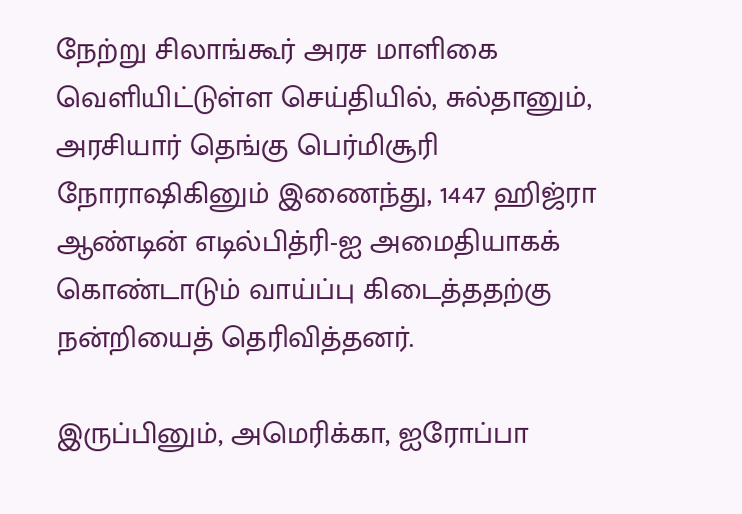நேற்று சிலாங்கூர் அரச மாளிகை வெளியிட்டுள்ள செய்தியில், சுல்தானும், அரசியார் தெங்கு பெர்மிசூரி நோராஷிகினும் இணைந்து, 1447 ஹிஜ்ரா ஆண்டின் எடில்பித்ரி-ஐ அமைதியாகக் கொண்டாடும் வாய்ப்பு கிடைத்ததற்கு நன்றியைத் தெரிவித்தனர்.

இருப்பினும், அமெரிக்கா, ஐரோப்பா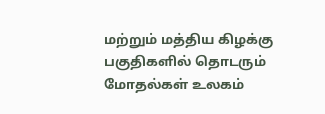மற்றும் மத்திய கிழக்கு பகுதிகளில் தொடரும் மோதல்கள் உலகம்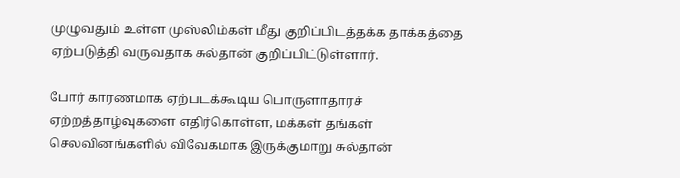முழுவதும் உள்ள முஸ்லிம்கள் மீது குறிப்பிடத்தக்க தாக்கத்தை ஏற்படுத்தி வருவதாக சுல்தான் குறிப்பிட்டுள்ளார்.

போர் காரணமாக ஏற்படக்கூடிய பொருளாதாரச் ஏற்றத்தாழ்வுகளை எதிர்கொள்ள, மக்கள் தங்கள் செலவினங்களில் விவேகமாக இருக்குமாறு சுல்தான்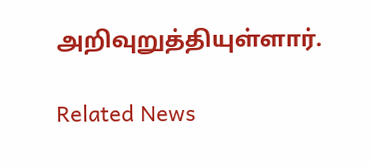அறிவுறுத்தியுள்ளார்.

Related News